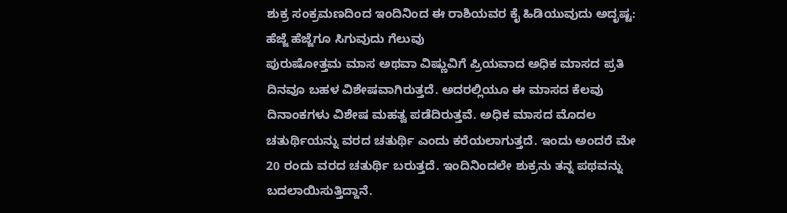ಶುಕ್ರ ಸಂಕ್ರಮಣದಿಂದ ಇಂದಿನಿಂದ ಈ ರಾಶಿಯವರ ಕೈ ಹಿಡಿಯುವುದು ಅದೃಷ್ಟ: ಹೆಜ್ಜೆ ಹೆಜ್ಜೆಗೂ ಸಿಗುವುದು ಗೆಲುವು
ಪುರುಷೋತ್ತಮ ಮಾಸ ಅಥವಾ ವಿಷ್ಣುವಿಗೆ ಪ್ರಿಯವಾದ ಅಧಿಕ ಮಾಸದ ಪ್ರತಿ ದಿನವೂ ಬಹಳ ವಿಶೇಷವಾಗಿರುತ್ತದೆ. ಅದರಲ್ಲಿಯೂ ಈ ಮಾಸದ ಕೆಲವು ದಿನಾಂಕಗಳು ವಿಶೇಷ ಮಹತ್ವ ಪಡೆದಿರುತ್ತವೆ. ಅಧಿಕ ಮಾಸದ ಮೊದಲ ಚತುರ್ಥಿಯನ್ನು ವರದ ಚತುರ್ಥಿ ಎಂದು ಕರೆಯಲಾಗುತ್ತದೆ. ಇಂದು ಅಂದರೆ ಮೇ 20 ರಂದು ವರದ ಚತುರ್ಥಿ ಬರುತ್ತದೆ. ಇಂದಿನಿಂದಲೇ ಶುಕ್ರನು ತನ್ನ ಪಥವನ್ನು ಬದಲಾಯಿಸುತ್ತಿದ್ದಾನೆ.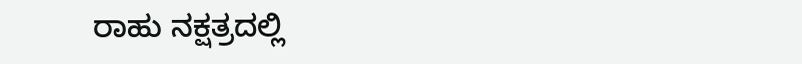ರಾಹು ನಕ್ಷತ್ರದಲ್ಲಿ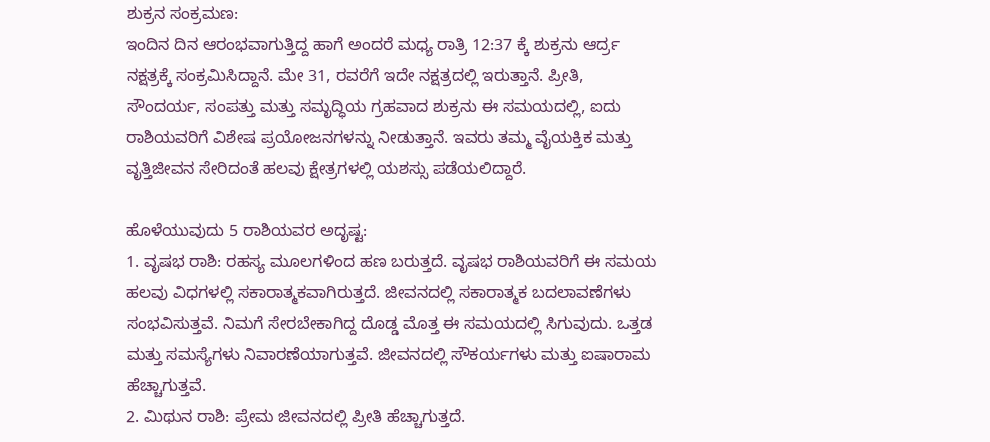ಶುಕ್ರನ ಸಂಕ್ರಮಣ:
ಇಂದಿನ ದಿನ ಆರಂಭವಾಗುತ್ತಿದ್ದ ಹಾಗೆ ಅಂದರೆ ಮಧ್ಯ ರಾತ್ರಿ 12:37 ಕ್ಕೆ ಶುಕ್ರನು ಆರ್ದ್ರ ನಕ್ಷತ್ರಕ್ಕೆ ಸಂಕ್ರಮಿಸಿದ್ದಾನೆ. ಮೇ 31, ರವರೆಗೆ ಇದೇ ನಕ್ಷತ್ರದಲ್ಲಿ ಇರುತ್ತಾನೆ. ಪ್ರೀತಿ, ಸೌಂದರ್ಯ, ಸಂಪತ್ತು ಮತ್ತು ಸಮೃದ್ಧಿಯ ಗ್ರಹವಾದ ಶುಕ್ರನು ಈ ಸಮಯದಲ್ಲಿ, ಐದು ರಾಶಿಯವರಿಗೆ ವಿಶೇಷ ಪ್ರಯೋಜನಗಳನ್ನು ನೀಡುತ್ತಾನೆ. ಇವರು ತಮ್ಮ ವೈಯಕ್ತಿಕ ಮತ್ತು ವೃತ್ತಿಜೀವನ ಸೇರಿದಂತೆ ಹಲವು ಕ್ಷೇತ್ರಗಳಲ್ಲಿ ಯಶಸ್ಸು ಪಡೆಯಲಿದ್ದಾರೆ.

ಹೊಳೆಯುವುದು 5 ರಾಶಿಯವರ ಅದೃಷ್ಟ:
1. ವೃಷಭ ರಾಶಿ: ರಹಸ್ಯ ಮೂಲಗಳಿಂದ ಹಣ ಬರುತ್ತದೆ. ವೃಷಭ ರಾಶಿಯವರಿಗೆ ಈ ಸಮಯ ಹಲವು ವಿಧಗಳಲ್ಲಿ ಸಕಾರಾತ್ಮಕವಾಗಿರುತ್ತದೆ. ಜೀವನದಲ್ಲಿ ಸಕಾರಾತ್ಮಕ ಬದಲಾವಣೆಗಳು ಸಂಭವಿಸುತ್ತವೆ. ನಿಮಗೆ ಸೇರಬೇಕಾಗಿದ್ದ ದೊಡ್ಡ ಮೊತ್ತ ಈ ಸಮಯದಲ್ಲಿ ಸಿಗುವುದು. ಒತ್ತಡ ಮತ್ತು ಸಮಸ್ಯೆಗಳು ನಿವಾರಣೆಯಾಗುತ್ತವೆ. ಜೀವನದಲ್ಲಿ ಸೌಕರ್ಯಗಳು ಮತ್ತು ಐಷಾರಾಮ ಹೆಚ್ಚಾಗುತ್ತವೆ.
2. ಮಿಥುನ ರಾಶಿ: ಪ್ರೇಮ ಜೀವನದಲ್ಲಿ ಪ್ರೀತಿ ಹೆಚ್ಚಾಗುತ್ತದೆ.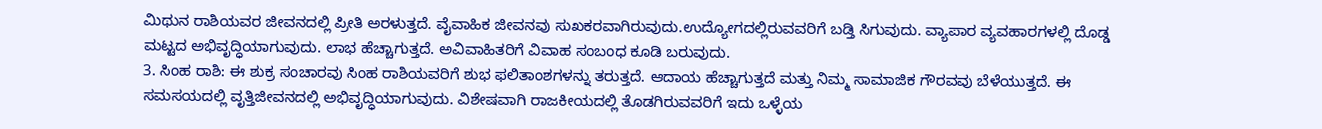ಮಿಥುನ ರಾಶಿಯವರ ಜೀವನದಲ್ಲಿ ಪ್ರೀತಿ ಅರಳುತ್ತದೆ. ವೈವಾಹಿಕ ಜೀವನವು ಸುಖಕರವಾಗಿರುವುದು.ಉದ್ಯೋಗದಲ್ಲಿರುವವರಿಗೆ ಬಡ್ತಿ ಸಿಗುವುದು. ವ್ಯಾಪಾರ ವ್ಯವಹಾರಗಳಲ್ಲಿ ದೊಡ್ಡ ಮಟ್ಟದ ಅಭಿವೃದ್ಧಿಯಾಗುವುದು. ಲಾಭ ಹೆಚ್ಚಾಗುತ್ತದೆ. ಅವಿವಾಹಿತರಿಗೆ ವಿವಾಹ ಸಂಬಂಧ ಕೂಡಿ ಬರುವುದು.
3. ಸಿಂಹ ರಾಶಿ: ಈ ಶುಕ್ರ ಸಂಚಾರವು ಸಿಂಹ ರಾಶಿಯವರಿಗೆ ಶುಭ ಫಲಿತಾಂಶಗಳನ್ನು ತರುತ್ತದೆ. ಆದಾಯ ಹೆಚ್ಚಾಗುತ್ತದೆ ಮತ್ತು ನಿಮ್ಮ ಸಾಮಾಜಿಕ ಗೌರವವು ಬೆಳೆಯುತ್ತದೆ. ಈ ಸಮಸಯದಲ್ಲಿ ವೃತ್ತಿಜೀವನದಲ್ಲಿ ಅಭಿವೃದ್ಧಿಯಾಗುವುದು. ವಿಶೇಷವಾಗಿ ರಾಜಕೀಯದಲ್ಲಿ ತೊಡಗಿರುವವರಿಗೆ ಇದು ಒಳ್ಳೆಯ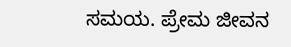ಸಮಯ. ಪ್ರೇಮ ಜೀವನ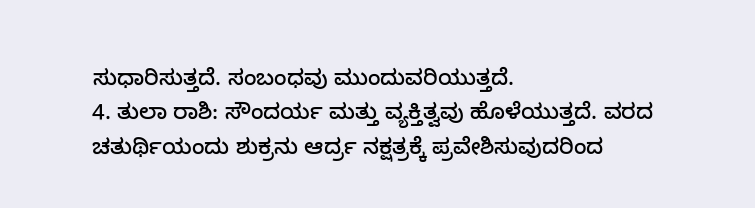ಸುಧಾರಿಸುತ್ತದೆ. ಸಂಬಂಧವು ಮುಂದುವರಿಯುತ್ತದೆ.
4. ತುಲಾ ರಾಶಿ: ಸೌಂದರ್ಯ ಮತ್ತು ವ್ಯಕ್ತಿತ್ವವು ಹೊಳೆಯುತ್ತದೆ. ವರದ ಚತುರ್ಥಿಯಂದು ಶುಕ್ರನು ಆರ್ದ್ರ ನಕ್ಷತ್ರಕ್ಕೆ ಪ್ರವೇಶಿಸುವುದರಿಂದ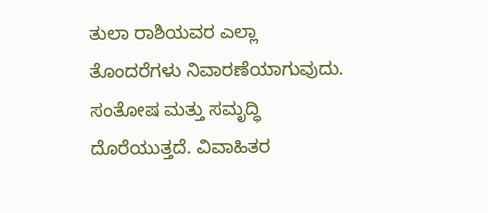ತುಲಾ ರಾಶಿಯವರ ಎಲ್ಲಾ ತೊಂದರೆಗಳು ನಿವಾರಣೆಯಾಗುವುದು. ಸಂತೋಷ ಮತ್ತು ಸಮೃದ್ಧಿ ದೊರೆಯುತ್ತದೆ. ವಿವಾಹಿತರ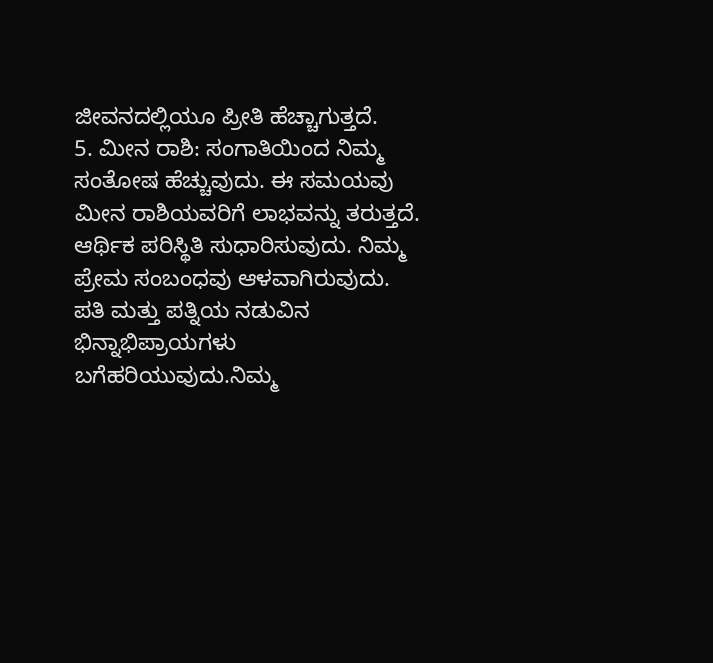ಜೀವನದಲ್ಲಿಯೂ ಪ್ರೀತಿ ಹೆಚ್ಚಾಗುತ್ತದೆ.
5. ಮೀನ ರಾಶಿ: ಸಂಗಾತಿಯಿಂದ ನಿಮ್ಮ ಸಂತೋಷ ಹೆಚ್ಚುವುದು. ಈ ಸಮಯವು ಮೀನ ರಾಶಿಯವರಿಗೆ ಲಾಭವನ್ನು ತರುತ್ತದೆ. ಆರ್ಥಿಕ ಪರಿಸ್ಥಿತಿ ಸುಧಾರಿಸುವುದು. ನಿಮ್ಮ ಪ್ರೇಮ ಸಂಬಂಧವು ಆಳವಾಗಿರುವುದು. ಪತಿ ಮತ್ತು ಪತ್ನಿಯ ನಡುವಿನ ಭಿನ್ನಾಭಿಪ್ರಾಯಗಳು ಬಗೆಹರಿಯುವುದು.ನಿಮ್ಮ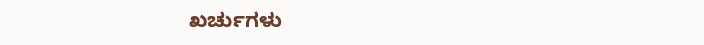ಖರ್ಚುಗಳು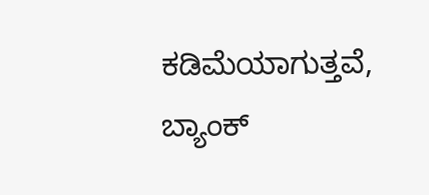ಕಡಿಮೆಯಾಗುತ್ತವೆ, ಬ್ಯಾಂಕ್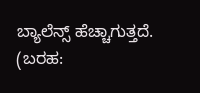ಬ್ಯಾಲೆನ್ಸ್ ಹೆಚ್ಚಾಗುತ್ತದೆ.
(ಬರಹ: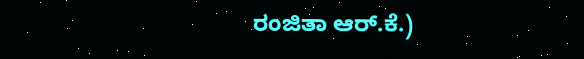ರಂಜಿತಾ ಆರ್.ಕೆ.)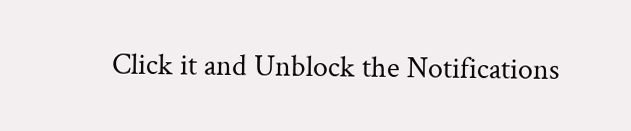Click it and Unblock the Notifications